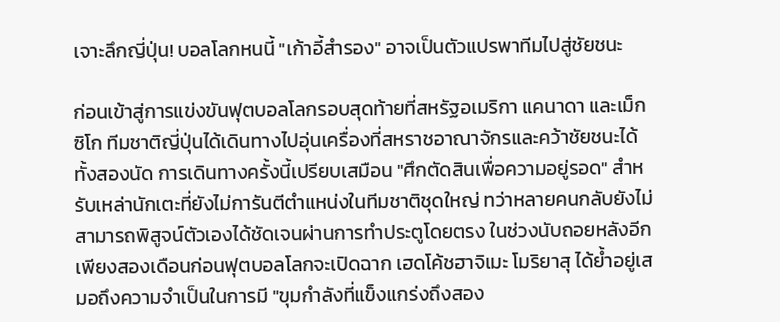เจาะลึกญี่ปุ่น! บอลโลกหนนี้ "เก้าอี้สำรอง" อาจเป็นตัวแปรพาทีมไปสู่ชัยชนะ

ก่อนเข้าสู่การแข่งขันฟุตบอลโลกรอบสุดท้ายที่สหรัฐอเมริกา แคนาดา และเม็กซิโก ทีมชาติญี่ปุ่นได้เดินทางไปอุ่นเครื่องที่สหราชอาณาจักรและคว้าชัยชนะได้ทั้งสองนัด การเดินทางครั้งนี้เปรียบเสมือน "ศึกตัดสินเพื่อความอยู่รอด" สำหรับเหล่านักเตะที่ยังไม่การันตีตำแหน่งในทีมชาติชุดใหญ่ ทว่าหลายคนกลับยังไม่สามารถพิสูจน์ตัวเองได้ชัดเจนผ่านการทำประตูโดยตรง ในช่วงนับถอยหลังอีกเพียงสองเดือนก่อนฟุตบอลโลกจะเปิดฉาก เฮดโค้ชฮาจิเมะ โมริยาสุ ได้ย้ำอยู่เสมอถึงความจำเป็นในการมี "ขุมกำลังที่แข็งแกร่งถึงสอง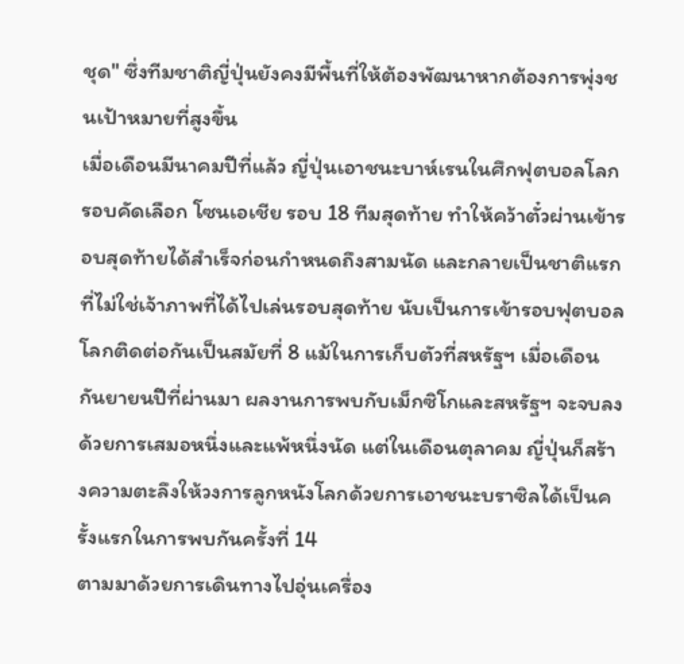ชุด" ซึ่งทีมชาติญี่ปุ่นยังคงมีพื้นที่ให้ต้องพัฒนาหากต้องการพุ่งชนเป้าหมายที่สูงขึ้น
เมื่อเดือนมีนาคมปีที่แล้ว ญี่ปุ่นเอาชนะบาห์เรนในศึกฟุตบอลโลก รอบคัดเลือก โซนเอเชีย รอบ 18 ทีมสุดท้าย ทำให้คว้าตั๋วผ่านเข้ารอบสุดท้ายได้สำเร็จก่อนกำหนดถึงสามนัด และกลายเป็นชาติแรกที่ไม่ใช่เจ้าภาพที่ได้ไปเล่นรอบสุดท้าย นับเป็นการเข้ารอบฟุตบอลโลกติดต่อกันเป็นสมัยที่ 8 แม้ในการเก็บตัวที่สหรัฐฯ เมื่อเดือนกันยายนปีที่ผ่านมา ผลงานการพบกับเม็กซิโกและสหรัฐฯ จะจบลงด้วยการเสมอหนึ่งและแพ้หนึ่งนัด แต่ในเดือนตุลาคม ญี่ปุ่นก็สร้างความตะลึงให้วงการลูกหนังโลกด้วยการเอาชนะบราซิลได้เป็นครั้งแรกในการพบกันครั้งที่ 14
ตามมาด้วยการเดินทางไปอุ่นเครื่อง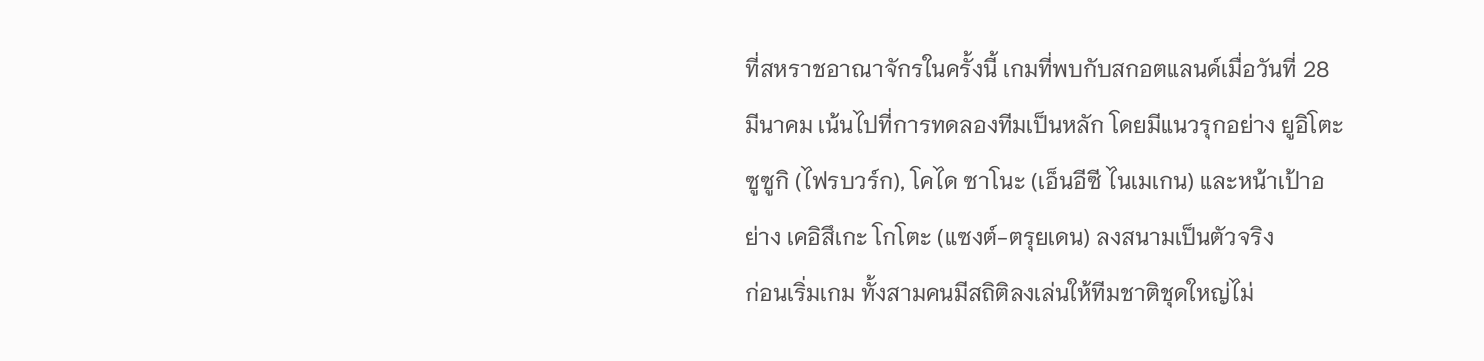ที่สหราชอาณาจักรในครั้งนี้ เกมที่พบกับสกอตแลนด์เมื่อวันที่ 28 มีนาคม เน้นไปที่การทดลองทีมเป็นหลัก โดยมีแนวรุกอย่าง ยูอิโตะ ซูซูกิ (ไฟรบวร์ก), โคได ซาโนะ (เอ็นอีซี ไนเมเกน) และหน้าเป้าอย่าง เคอิสึเกะ โกโตะ (แซงต์-ตรุยเดน) ลงสนามเป็นตัวจริง
ก่อนเริ่มเกม ทั้งสามคนมีสถิติลงเล่นให้ทีมชาติชุดใหญ่ไม่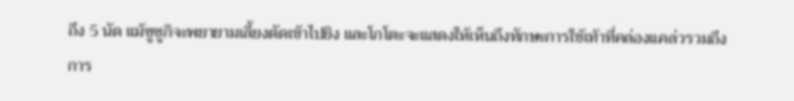ถึง 5 นัด แม้ซูซูกิจะพยายามเลี้ยงตัดเข้าไปยิง และโกโตะจะแสดงให้เห็นถึงทักษะการใช้เท้าที่คล่องแคล่วรวมถึงการ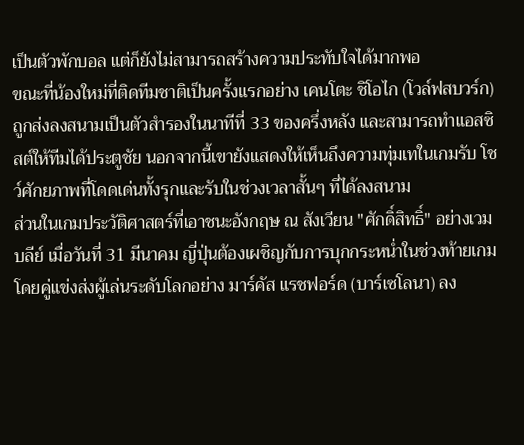เป็นตัวพักบอล แต่ก็ยังไม่สามารถสร้างความประทับใจได้มากพอ
ขณะที่น้องใหม่ที่ติดทีมชาติเป็นครั้งแรกอย่าง เคนโตะ ชิโอไก (โวล์ฟสบวร์ก) ถูกส่งลงสนามเป็นตัวสำรองในนาทีที่ 33 ของครึ่งหลัง และสามารถทำแอสซิสต์ให้ทีมได้ประตูชัย นอกจากนี้เขายังแสดงให้เห็นถึงความทุ่มเทในเกมรับ โชว์ศักยภาพที่โดดเด่นทั้งรุกและรับในช่วงเวลาสั้นๆ ที่ได้ลงสนาม
ส่วนในเกมประวัติศาสตร์ที่เอาชนะอังกฤษ ณ สังเวียน "ศักดิ์สิทธิ์" อย่างเวมบลีย์ เมื่อวันที่ 31 มีนาคม ญี่ปุ่นต้องเผชิญกับการบุกกระหน่ำในช่วงท้ายเกม โดยคู่แข่งส่งผู้เล่นระดับโลกอย่าง มาร์คัส แรชฟอร์ด (บาร์เซโลนา) ลง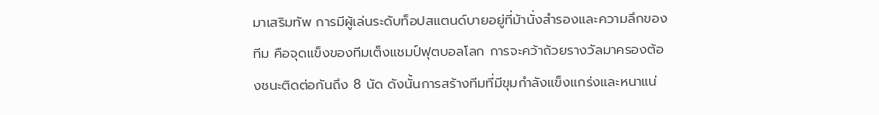มาเสริมทัพ การมีผู้เล่นระดับท็อปสแตนด์บายอยู่ที่ม้านั่งสำรองและความลึกของทีม คือจุดแข็งของทีมเต็งแชมป์ฟุตบอลโลก การจะคว้าถ้วยรางวัลมาครองต้องชนะติดต่อกันถึง 8 นัด ดังนั้นการสร้างทีมที่มีขุมกำลังแข็งแกร่งและหนาแน่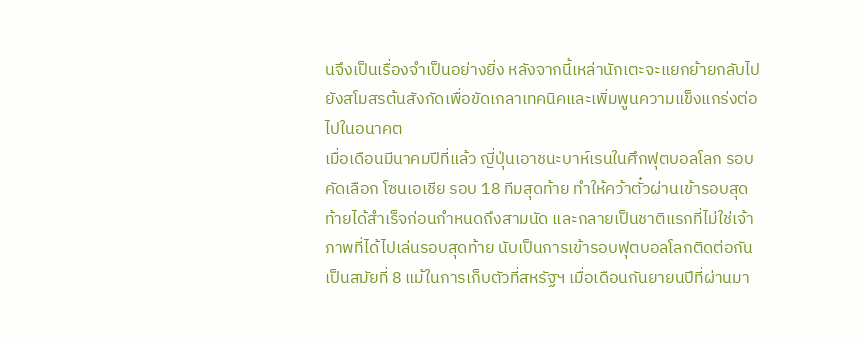นจึงเป็นเรื่องจำเป็นอย่างยิ่ง หลังจากนี้เหล่านักเตะจะแยกย้ายกลับไปยังสโมสรต้นสังกัดเพื่อขัดเกลาเทคนิคและเพิ่มพูนความแข็งแกร่งต่อไปในอนาคต
เมื่อเดือนมีนาคมปีที่แล้ว ญี่ปุ่นเอาชนะบาห์เรนในศึกฟุตบอลโลก รอบคัดเลือก โซนเอเชีย รอบ 18 ทีมสุดท้าย ทำให้คว้าตั๋วผ่านเข้ารอบสุดท้ายได้สำเร็จก่อนกำหนดถึงสามนัด และกลายเป็นชาติแรกที่ไม่ใช่เจ้าภาพที่ได้ไปเล่นรอบสุดท้าย นับเป็นการเข้ารอบฟุตบอลโลกติดต่อกันเป็นสมัยที่ 8 แม้ในการเก็บตัวที่สหรัฐฯ เมื่อเดือนกันยายนปีที่ผ่านมา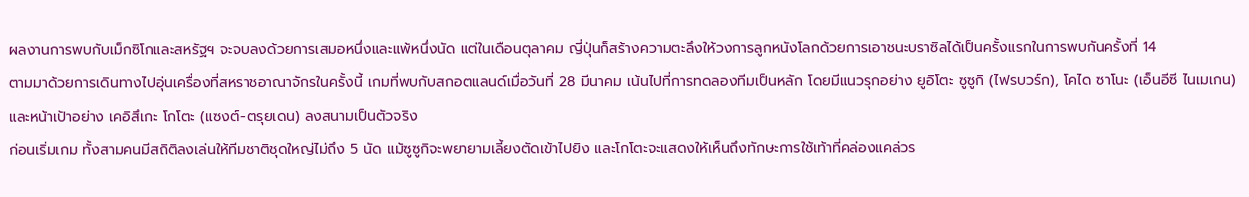ผลงานการพบกับเม็กซิโกและสหรัฐฯ จะจบลงด้วยการเสมอหนึ่งและแพ้หนึ่งนัด แต่ในเดือนตุลาคม ญี่ปุ่นก็สร้างความตะลึงให้วงการลูกหนังโลกด้วยการเอาชนะบราซิลได้เป็นครั้งแรกในการพบกันครั้งที่ 14
ตามมาด้วยการเดินทางไปอุ่นเครื่องที่สหราชอาณาจักรในครั้งนี้ เกมที่พบกับสกอตแลนด์เมื่อวันที่ 28 มีนาคม เน้นไปที่การทดลองทีมเป็นหลัก โดยมีแนวรุกอย่าง ยูอิโตะ ซูซูกิ (ไฟรบวร์ก), โคได ซาโนะ (เอ็นอีซี ไนเมเกน) และหน้าเป้าอย่าง เคอิสึเกะ โกโตะ (แซงต์-ตรุยเดน) ลงสนามเป็นตัวจริง
ก่อนเริ่มเกม ทั้งสามคนมีสถิติลงเล่นให้ทีมชาติชุดใหญ่ไม่ถึง 5 นัด แม้ซูซูกิจะพยายามเลี้ยงตัดเข้าไปยิง และโกโตะจะแสดงให้เห็นถึงทักษะการใช้เท้าที่คล่องแคล่วร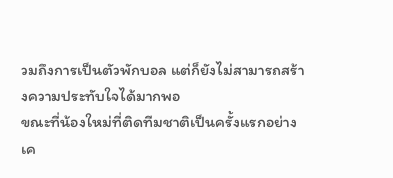วมถึงการเป็นตัวพักบอล แต่ก็ยังไม่สามารถสร้างความประทับใจได้มากพอ
ขณะที่น้องใหม่ที่ติดทีมชาติเป็นครั้งแรกอย่าง เค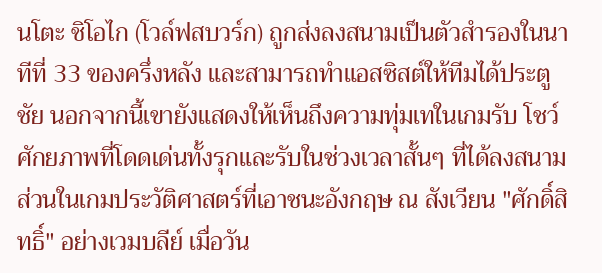นโตะ ชิโอไก (โวล์ฟสบวร์ก) ถูกส่งลงสนามเป็นตัวสำรองในนาทีที่ 33 ของครึ่งหลัง และสามารถทำแอสซิสต์ให้ทีมได้ประตูชัย นอกจากนี้เขายังแสดงให้เห็นถึงความทุ่มเทในเกมรับ โชว์ศักยภาพที่โดดเด่นทั้งรุกและรับในช่วงเวลาสั้นๆ ที่ได้ลงสนาม
ส่วนในเกมประวัติศาสตร์ที่เอาชนะอังกฤษ ณ สังเวียน "ศักดิ์สิทธิ์" อย่างเวมบลีย์ เมื่อวัน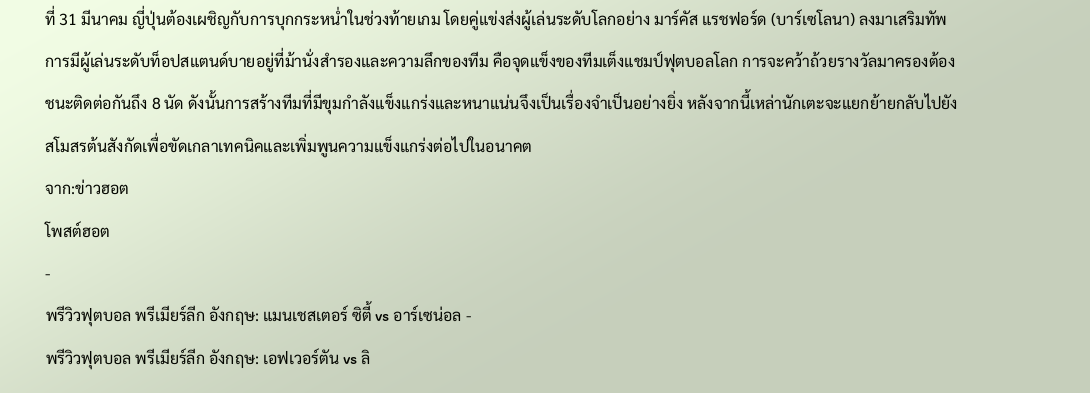ที่ 31 มีนาคม ญี่ปุ่นต้องเผชิญกับการบุกกระหน่ำในช่วงท้ายเกม โดยคู่แข่งส่งผู้เล่นระดับโลกอย่าง มาร์คัส แรชฟอร์ด (บาร์เซโลนา) ลงมาเสริมทัพ การมีผู้เล่นระดับท็อปสแตนด์บายอยู่ที่ม้านั่งสำรองและความลึกของทีม คือจุดแข็งของทีมเต็งแชมป์ฟุตบอลโลก การจะคว้าถ้วยรางวัลมาครองต้องชนะติดต่อกันถึง 8 นัด ดังนั้นการสร้างทีมที่มีขุมกำลังแข็งแกร่งและหนาแน่นจึงเป็นเรื่องจำเป็นอย่างยิ่ง หลังจากนี้เหล่านักเตะจะแยกย้ายกลับไปยังสโมสรต้นสังกัดเพื่อขัดเกลาเทคนิคและเพิ่มพูนความแข็งแกร่งต่อไปในอนาคต
จาก:ข่าวฮอต
โพสต์ฮอต
-
พรีวิวฟุตบอล พรีเมียร์ลีก อังกฤษ: แมนเชสเตอร์ ซิตี้ vs อาร์เซน่อล -
พรีวิวฟุตบอล พรีเมียร์ลีก อังกฤษ: เอฟเวอร์ตัน vs ลิ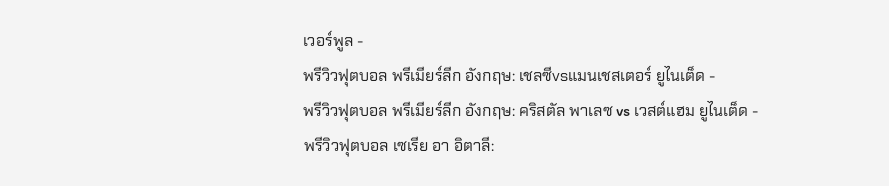เวอร์พูล -
พรีวิวฟุตบอล พรีเมียร์ลีก อังกฤษ: เชลซีvsแมนเชสเตอร์ ยูไนเต็ด -
พรีวิวฟุตบอล พรีเมียร์ลีก อังกฤษ: คริสตัล พาเลซ vs เวสต์แฮม ยูไนเต็ด -
พรีวิวฟุตบอล เซเรีย อา อิตาลี: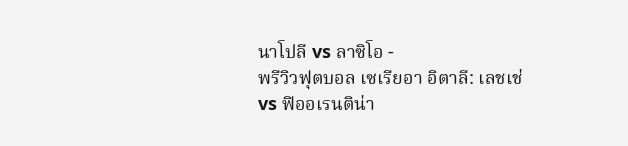นาโปลี vs ลาซิโอ -
พรีวิวฟุตบอล เซเรียอา อิตาลี: เลชเช่ vs ฟิออเรนติน่า